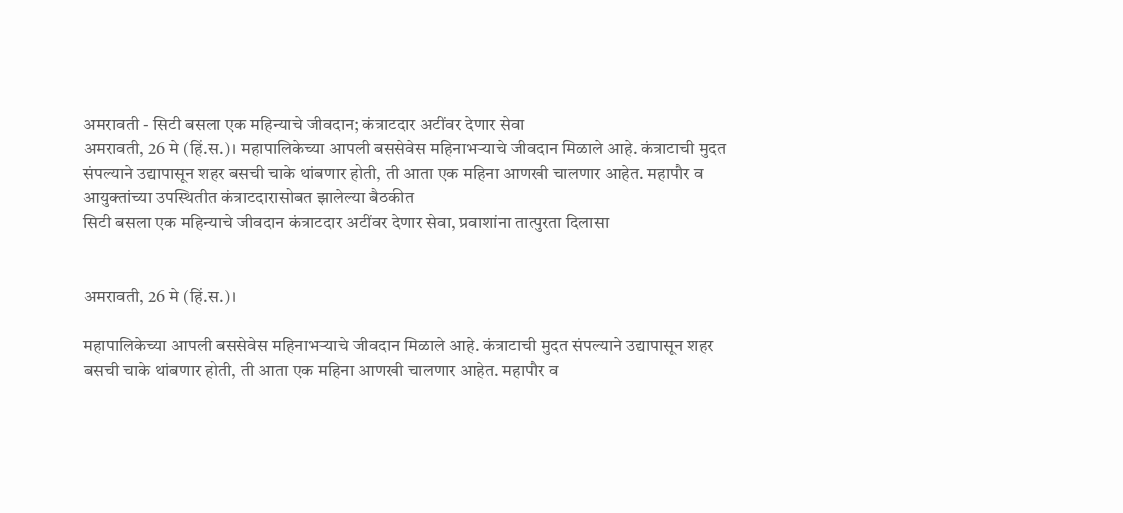अमरावती - सिटी बसला एक महिन्याचे जीवदान; कंत्राटदार अटींवर देणार सेवा
अमरावती, 26 मे (हिं.स.)। महापालिकेच्या आपली बससेवेस महिनाभऱ्याचे जीवदान मिळाले आहे. कंत्राटाची मुदत संपल्याने उद्यापासून शहर बसची चाके थांबणार होती, ती आता एक महिना आणखी चालणार आहेत. महापौर व आयुक्तांच्या उपस्थितीत कंत्राटदारासोबत झालेल्या बैठकीत
सिटी बसला एक महिन्याचे जीवदान कंत्राटदार अटींवर देणार सेवा, प्रवाशांना तात्पुरता दिलासा


अमरावती, 26 मे (हिं.स.)।

महापालिकेच्या आपली बससेवेस महिनाभऱ्याचे जीवदान मिळाले आहे. कंत्राटाची मुदत संपल्याने उद्यापासून शहर बसची चाके थांबणार होती, ती आता एक महिना आणखी चालणार आहेत. महापौर व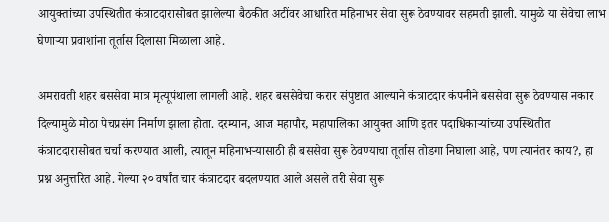आयुक्तांच्या उपस्थितीत कंत्राटदारासोबत झालेल्या बैठकीत अटींवर आधारित महिनाभर सेवा सुरू ठेवण्यावर सहमती झाली. यामुळे या सेवेचा लाभ घेणाऱ्या प्रवाशांना तूर्तास दिलासा मिळाला आहे.

अमरावती शहर बससेवा मात्र मृत्यूपंथाला लागली आहे. शहर बससेवेचा करार संपुष्टात आल्याने कंत्राटदार कंपनीने बससेवा सुरू ठेवण्यास नकार दिल्यामुळे मोठा पेचप्रसंग निर्माण झाला होता. दरम्यान, आज महापौर, महापालिका आयुक्त आणि इतर पदाधिकाऱ्यांच्या उपस्थितीत कंत्राटदारासोबत चर्चा करण्यात आली, त्यातून महिनाभऱ्यासाठी ही बससेवा सुरू ठेवण्याचा तूर्तास तोडगा निघाला आहे, पण त्यानंतर काय?, हा प्रश्न अनुत्तरित आहे. गेल्या २० वर्षांत चार कंत्राटदार बदलण्यात आले असले तरी सेवा सुरू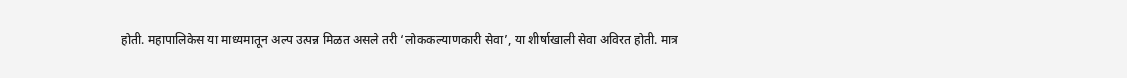होती. महापालिकेस या माध्यमातून अल्प उत्पन्न मिळत असले तरी ‘लोककल्याणकारी सेवा’, या शीर्षाखाली सेवा अविरत होती. मात्र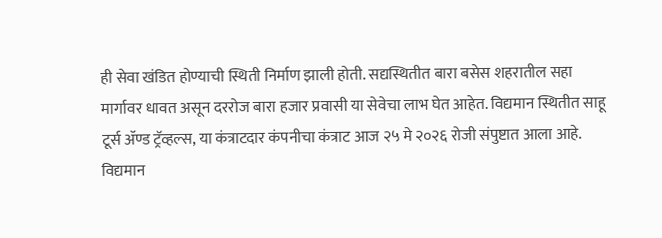ही सेवा खंडित होण्याची स्थिती निर्माण झाली होती. सद्यस्थितीत बारा बसेस शहरातील सहा मार्गावर धावत असून दररोज बारा हजार प्रवासी या सेवेचा लाभ घेत आहेत. विद्यमान स्थितीत साहू टूर्स ॲण्ड ट्रॅव्हल्स, या कंत्राटदार कंपनीचा कंत्राट आज २५ मे २०२६ रोजी संपुष्टात आला आहे. विद्यमान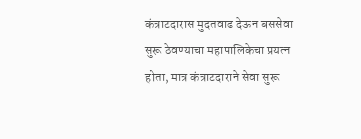कंत्राटदारास मुदतवाढ देऊन बससेवा सुरू ठेवण्याचा महापालिकेचा प्रयत्न होता, मात्र कंत्राटदाराने सेवा सुरू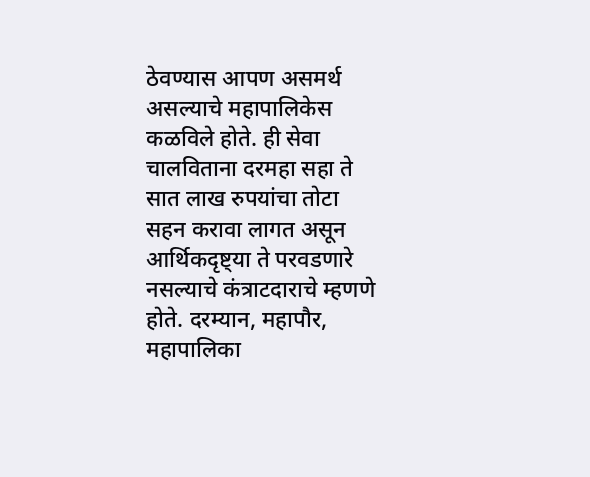ठेवण्यास आपण असमर्थ असल्याचे महापालिकेस कळविले होते. ही सेवा चालविताना दरमहा सहा ते सात लाख रुपयांचा तोटा सहन करावा लागत असून आर्थिकदृष्ट्या ते परवडणारे नसल्याचे कंत्राटदाराचे म्हणणे होते. दरम्यान, महापौर, महापालिका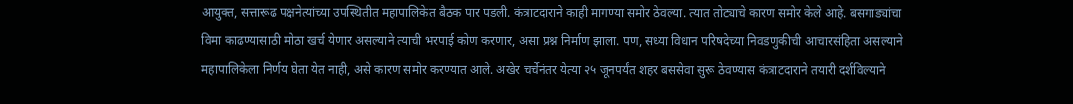आयुक्त, सत्तारूढ पक्षनेत्यांच्या उपस्थितीत महापालिकेत बैठक पार पडली. कंत्राटदाराने काही मागण्या समोर ठेवल्या. त्यात तोट्याचे कारण समोर केले आहे. बसगाड्यांचा विमा काढण्यासाठी मोठा खर्च येणार असल्याने त्याची भरपाई कोण करणार, असा प्रश्न निर्माण झाला. पण, सध्या विधान परिषदेच्या निवडणुकीची आचारसंहिता असल्याने महापालिकेला निर्णय घेता येत नाही, असे कारण समोर करण्यात आले. अखेर चर्चेनंतर येत्या २५ जूनपर्यंत शहर बससेवा सुरू ठेवण्यास कंत्राटदाराने तयारी दर्शविल्याने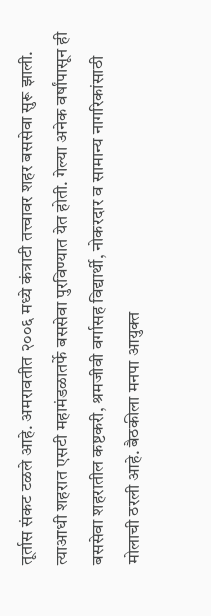तूर्तास संकट टळले आहे. अमरावतीत २००६ मध्ये कंत्राटी तत्त्वावर शहर बससेवा सुरू झाली. त्याआधी शहरात एसटी महामंडळातर्फे बससेवा पुरविण्यात येत होती. गेल्या अनेक वर्षांपासून ही बससेवा शहरातील कष्टकरी, श्रमजीवी वर्गासह विद्यार्थी, नोकरदार व सामान्य नागरिकांसाठी मोलाची ठरली आहे. बैठकीला मनपा आयुक्त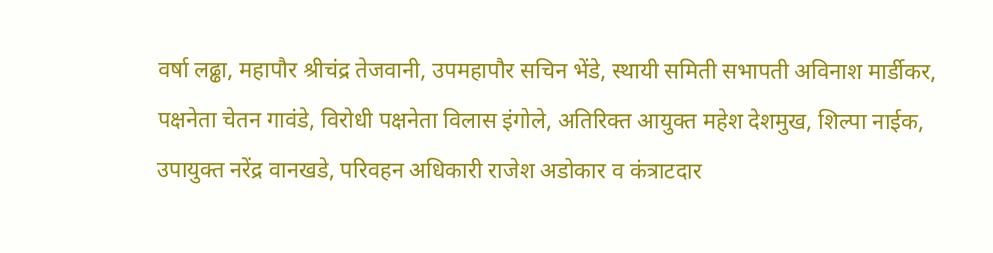वर्षा लढ्ढा, महापौर श्रीचंद्र तेजवानी, उपमहापौर सचिन भेंडे, स्थायी समिती सभापती अविनाश मार्डीकर, पक्षनेता चेतन गावंडे, विरोधी पक्षनेता विलास इंगोले, अतिरिक्त आयुक्त महेश देशमुख, शिल्पा नाईक, उपायुक्त नरेंद्र वानखडे, परिवहन अधिकारी राजेश अडोकार व कंत्राटदार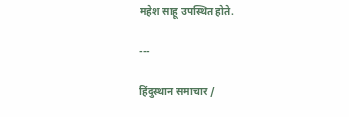महेश साहू उपस्थित होते.

---

हिंदुस्थान समाचार /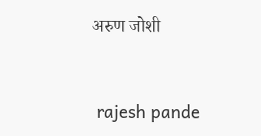अरुण जोशी


 rajesh pande